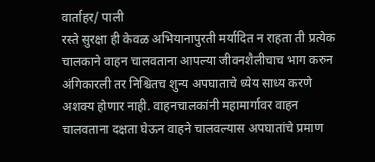वार्ताहर/ पाली
रस्ते सुरक्षा ही केवळ अभियानापुरती मर्यादित न राहता ती प्रत्येक चालकाने वाहन चालवताना आपल्या जीवनशैलीचाच भाग करुन अंगिकारली तर निश्चितच शुन्य अपघाताचे ध्येय साध्य करणे अशक्य होणार नाही. वाहनचालकांनी महामार्गावर वाहन चालवताना दक्षता घेऊन वाहने चालवल्यास अपघातांचे प्रमाण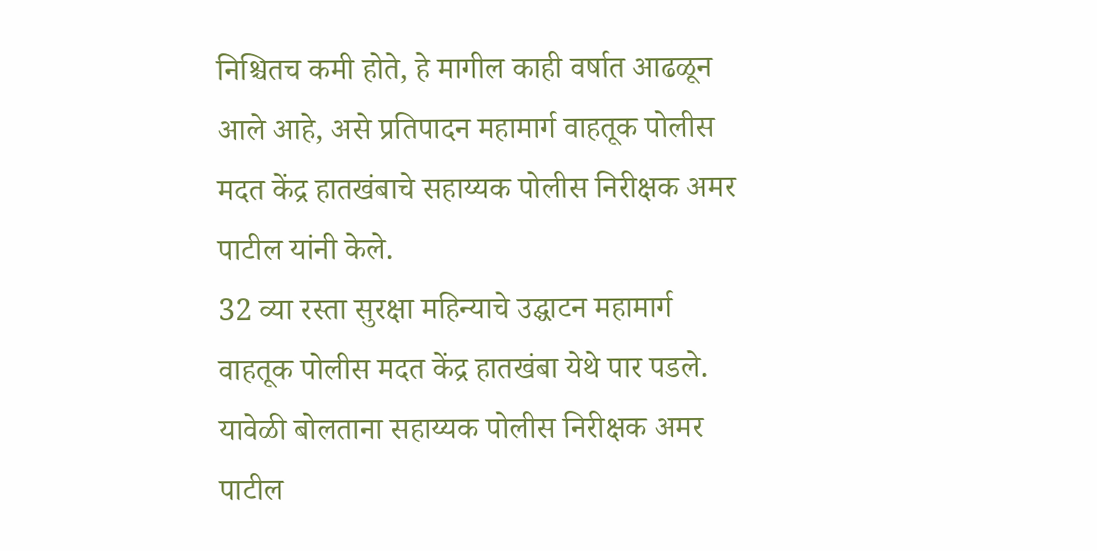निश्चितच कमी होते, हे मागील काही वर्षात आढळून आले आहे, असे प्रतिपादन महामार्ग वाहतूक पोलीस मदत केंद्र हातखंबाचे सहाय्यक पोलीस निरीक्षक अमर पाटील यांनी केले.
32 व्या रस्ता सुरक्षा महिन्याचे उद्घाटन महामार्ग वाहतूक पोलीस मदत केंद्र हातखंबा येथे पार पडले. यावेळी बोलताना सहाय्यक पोलीस निरीक्षक अमर पाटील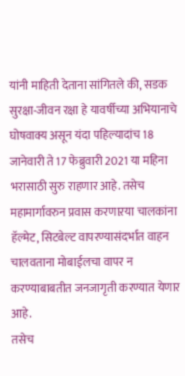यांनी माहिती देताना सांगितले की, सडक सुरक्षा-जीवन रक्षा हे यावर्षीच्या अभियानाचे घोषवाक्य असून यंदा पहिल्यादांच 18 जानेवारी ते 17 फेब्रुवारी 2021 या महिना भरासाठी सुरु राहणार आहे. तसेच महामार्गावरुन प्रवास करणाऱया चालकांना हॅल्मेट, सिटबेल्ट वापरण्यासंदर्भात वाहन चालवताना मोबाईलचा वापर न करण्याबाबतीत जनजागृती करण्यात येणार आहे.
तसेच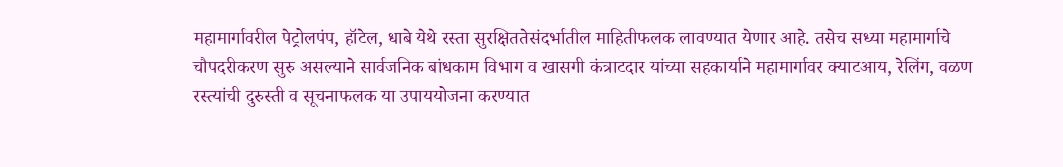महामार्गावरील पेट्रोलपंप, हॉटेल, धाबे येथे रस्ता सुरक्षिततेसंदर्भातील माहितीफलक लावण्यात येणार आहे. तसेच सध्या महामार्गाचे चौपदरीकरण सुरु असल्याने सार्वजनिक बांधकाम विभाग व खासगी कंत्राटदार यांच्या सहकार्याने महामार्गावर क्याटआय, रेलिंग, वळण रस्त्यांची दुरुस्ती व सूचनाफलक या उपाययोजना करण्यात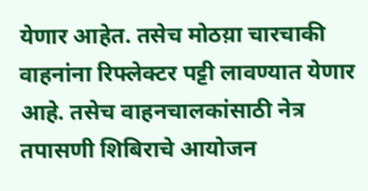येणार आहेत. तसेच मोठय़ा चारचाकी वाहनांना रिफ्लेक्टर पट्टी लावण्यात येणार आहे. तसेच वाहनचालकांसाठी नेत्र तपासणी शिबिराचे आयोजन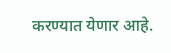करण्यात येणार आहे.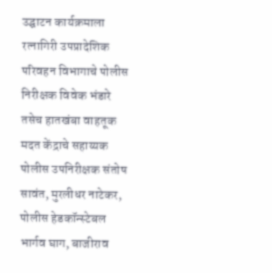उद्घाटन कार्यक्रमाला रत्नागिरी उपप्रादेशिक परिवहन विभागाचे पोलीस निरीक्षक विवेक भंडारे तसेच हातखंबा वाहतूक मदत केंद्राचे सहाय्यक पोलीस उपनिरीक्षक संतोष सावंत, मुरलीधर नाटेकर, पोलीस हेडकॉन्स्टेबल भार्गव घाग, बाजीराव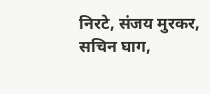निरटे, संजय मुरकर, सचिन घाग,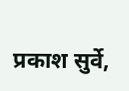प्रकाश सुर्वे,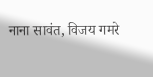नाना सावंत, विजय गमरे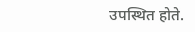उपस्थित होते.